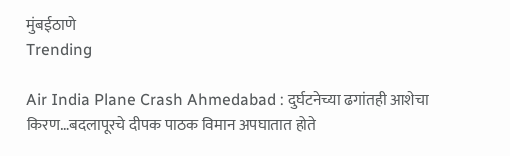मुंबईठाणे
Trending

Air India Plane Crash Ahmedabad : दुर्घटनेच्या ढगांतही आशेचा किरण…बदलापूरचे दीपक पाठक विमान अपघातात होते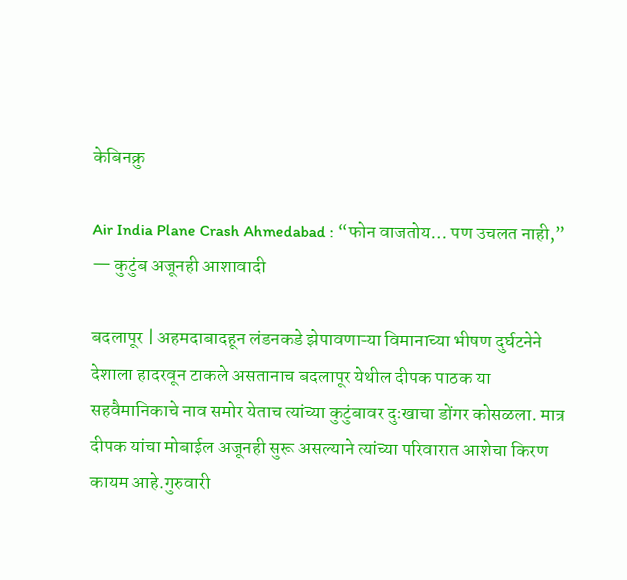केबिनक्रु

Air India Plane Crash Ahmedabad : “फोन वाजतोय… पण उचलत नाही,” — कुटुंब अजूनही आशावादी

बदलापूर | अहमदाबादहून लंडनकडे झेपावणाऱ्या विमानाच्या भीषण दुर्घटनेने देशाला हादरवून टाकले असतानाच बदलापूर येथील दीपक पाठक या सहवैमानिकाचे नाव समोर येताच त्यांच्या कुटुंबावर दुःखाचा डोंगर कोसळला. मात्र दीपक यांचा मोबाईल अजूनही सुरू असल्याने त्यांच्या परिवारात आशेचा किरण कायम आहे.गुरुवारी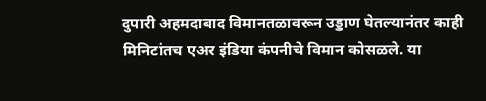दुपारी अहमदाबाद विमानतळावरून उड्डाण घेतल्यानंतर काही मिनिटांतच एअर इंडिया कंपनीचे विमान कोसळले. या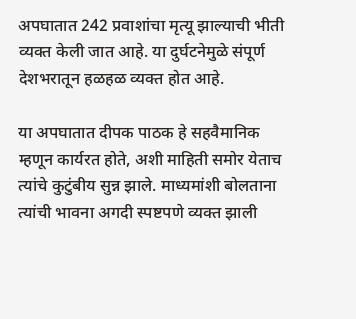अपघातात 242 प्रवाशांचा मृत्यू झाल्याची भीती व्यक्त केली जात आहे. या दुर्घटनेमुळे संपूर्ण देशभरातून हळहळ व्यक्त होत आहे.

या अपघातात दीपक पाठक हे सहवैमानिक म्हणून कार्यरत होते, अशी माहिती समोर येताच त्यांचे कुटुंबीय सुन्न झाले. माध्यमांशी बोलताना त्यांची भावना अगदी स्पष्टपणे व्यक्त झाली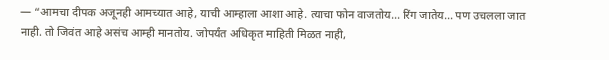— “आमचा दीपक अजूनही आमच्यात आहे, याची आम्हाला आशा आहे. त्याचा फोन वाजतोय… रिंग जातेय… पण उचलला जात नाही. तो जिवंत आहे असंच आम्ही मानतोय. जोपर्यंत अधिकृत माहिती मिळत नाही,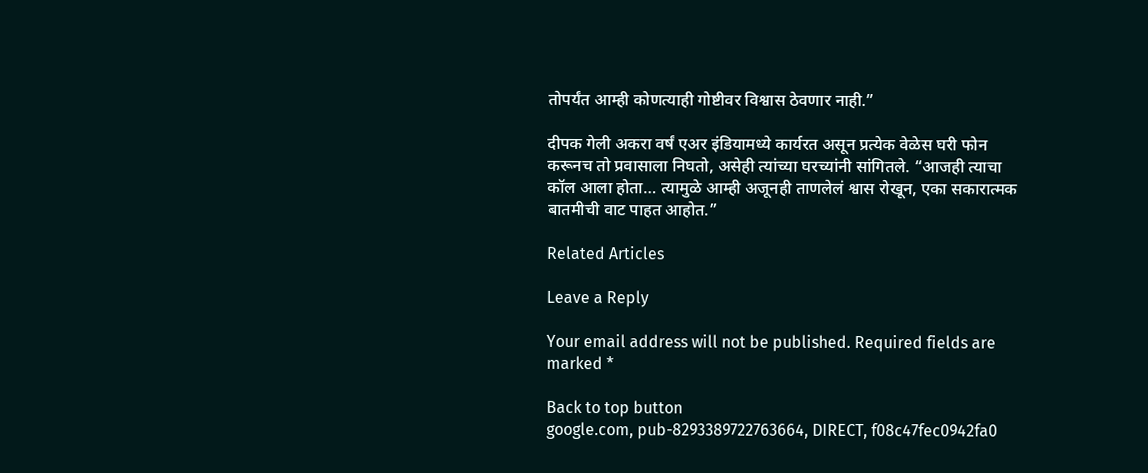तोपर्यंत आम्ही कोणत्याही गोष्टीवर विश्वास ठेवणार नाही.”

दीपक गेली अकरा वर्षं एअर इंडियामध्ये कार्यरत असून प्रत्येक वेळेस घरी फोन करूनच तो प्रवासाला निघतो, असेही त्यांच्या घरच्यांनी सांगितले. “आजही त्याचा कॉल आला होता… त्यामुळे आम्ही अजूनही ताणलेलं श्वास रोखून, एका सकारात्मक बातमीची वाट पाहत आहोत.”

Related Articles

Leave a Reply

Your email address will not be published. Required fields are marked *

Back to top button
google.com, pub-8293389722763664, DIRECT, f08c47fec0942fa0